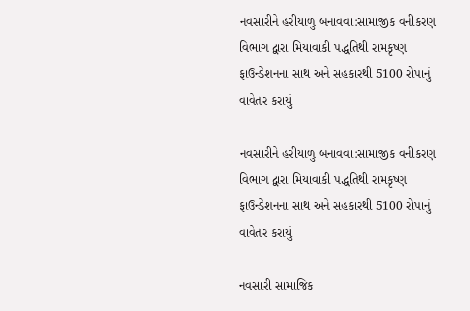નવસારીને હરીયાળુ બનાવવા:સામાજીક વનીકરણ વિભાગ દ્વારા મિયાવાકી પદ્ધતિથી રામકૃષ્ણ ફાઉન્ડેશનના સાથ અને સહકારથી 5100 રોપાનું વાવેતર કરાયું

નવસારીને હરીયાળુ બનાવવા:સામાજીક વનીકરણ વિભાગ દ્વારા મિયાવાકી પદ્ધતિથી રામકૃષ્ણ ફાઉન્ડેશનના સાથ અને સહકારથી 5100 રોપાનું વાવેતર કરાયું

નવસારી સામાજિક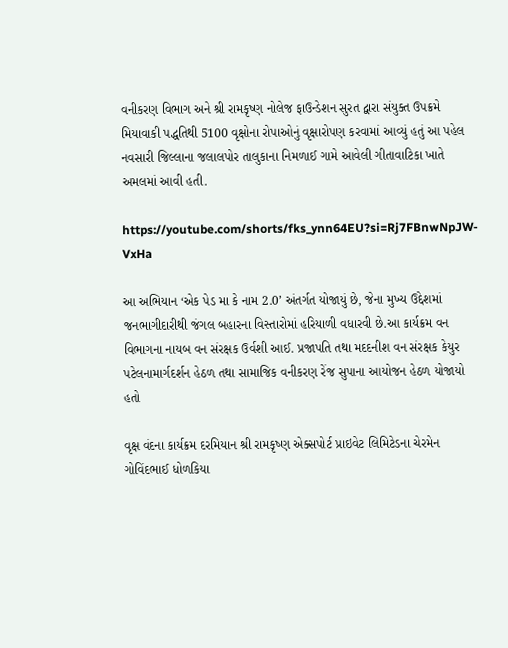વનીકરણ વિભાગ અને શ્રી રામકૃષ્ણ નોલેજ ફાઉન્ડેશન સુરત દ્વારા સંયુક્ત ઉપક્રમે મિયાવાકી પદ્ધતિથી 5100 વૃક્ષોના રોપાઓનું વૃક્ષારોપણ કરવામાં આવ્યું હતું આ પહેલ નવસારી જિલ્લાના જલાલપોર તાલુકાના નિમળાઈ ગામે આવેલી ગીતાવાટિકા ખાતે અમલમાં આવી હતી.

https://youtube.com/shorts/fks_ynn64EU?si=Rj7FBnwNpJW-VxHa

આ અભિયાન ‘એક પેડ મા કે નામ 2.0’ અંતર્ગત યોજાયું છે, જેના મુખ્ય ઉદ્દેશમાં જનભાગીદારીથી જંગલ બહારના વિસ્તારોમાં હરિયાળી વધારવી છે.આ કાર્યક્રમ વન વિભાગના નાયબ વન સંરક્ષક ઉર્વશી આઈ. પ્રજાપતિ તથા મદદનીશ વન સંરક્ષક કેયુર પટેલનામાર્ગદર્શન હેઠળ તથા સામાજિક વનીકરણ રેંજ સુપાના આયોજન હેઠળ યોજાયો હતો

વૃક્ષ વંદના કાર્યક્રમ દરમિયાન શ્રી રામકૃષ્ણ એક્સપોર્ટ પ્રાઇવેટ લિમિટેડના ચેરમેન ગોવિંદભાઈ ધોળકિયા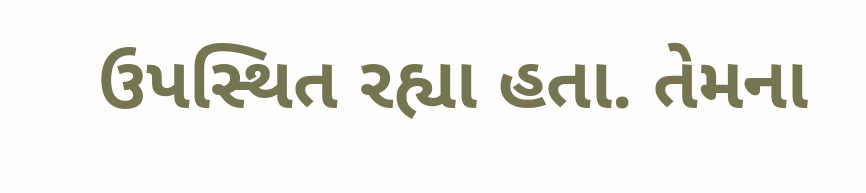ઉપસ્થિત રહ્યા હતા. તેમના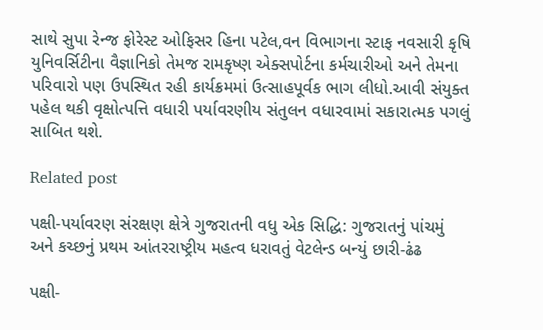સાથે સુપા રેન્જ ફોરેસ્ટ ઓફિસર હિના પટેલ,વન વિભાગના સ્ટાફ નવસારી કૃષિ યુનિવર્સિટીના વૈજ્ઞાનિકો તેમજ રામકૃષ્ણ એક્સપોર્ટના કર્મચારીઓ અને તેમના પરિવારો પણ ઉપસ્થિત રહી કાર્યક્રમમાં ઉત્સાહપૂર્વક ભાગ લીધો.આવી સંયુક્ત પહેલ થકી વૃક્ષોત્પત્તિ વધારી પર્યાવરણીય સંતુલન વધારવામાં સકારાત્મક પગલું સાબિત થશે.

Related post

પક્ષી-પર્યાવરણ સંરક્ષણ ક્ષેત્રે ગુજરાતની વધુ એક સિદ્ધિ: ગુજરાતનું પાંચમું અને કચ્છનું પ્રથમ આંતરરાષ્ટ્રીય મહત્વ ધરાવતું વેટલેન્ડ બન્યું છારી-ઢંઢ

પક્ષી-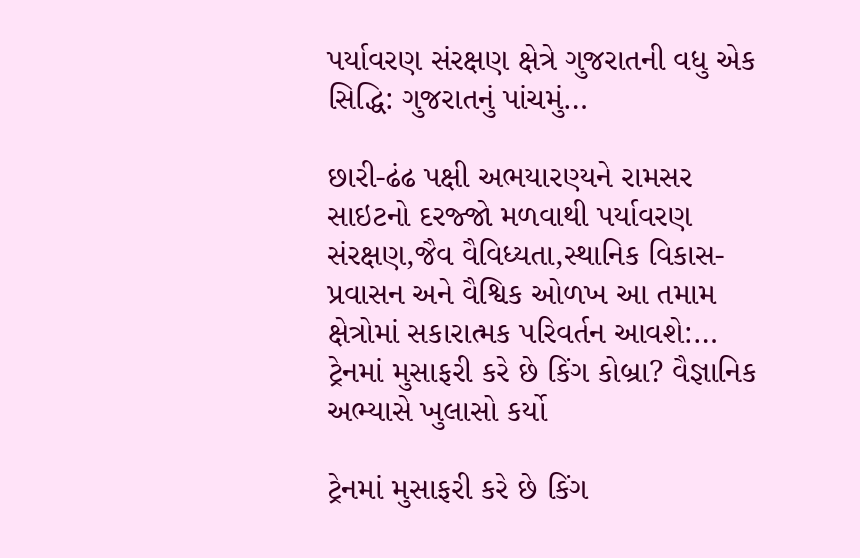પર્યાવરણ સંરક્ષણ ક્ષેત્રે ગુજરાતની વધુ એક સિદ્ધિ: ગુજરાતનું પાંચમું…

છારી-ઢંઢ પક્ષી અભયારણ્યને રામસર સાઇટનો દરજ્જો મળવાથી પર્યાવરણ સંરક્ષણ,જૈવ વૈવિધ્યતા,સ્થાનિક વિકાસ- પ્રવાસન અને વૈશ્વિક ઓળખ આ તમામ ક્ષેત્રોમાં સકારાત્મક પરિવર્તન આવશે:…
ટ્રેનમાં મુસાફરી કરે છે કિંગ કોબ્રા? વૈજ્ઞાનિક અભ્યાસે ખુલાસો કર્યો

ટ્રેનમાં મુસાફરી કરે છે કિંગ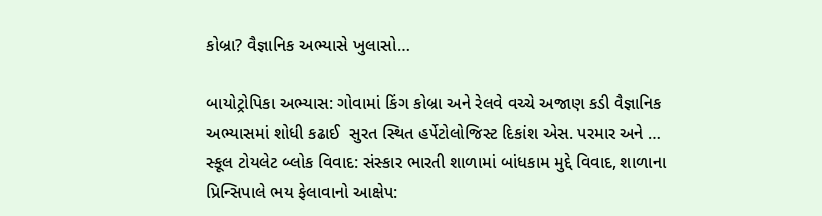કોબ્રા? વૈજ્ઞાનિક અભ્યાસે ખુલાસો…

બાયોટ્રોપિકા અભ્યાસ: ગોવામાં કિંગ કોબ્રા અને રેલવે વચ્ચે અજાણ કડી વૈજ્ઞાનિક અભ્યાસમાં શોધી કઢાઈ  સુરત સ્થિત હર્પેટોલોજિસ્ટ દિકાંશ એસ. પરમાર અને …
સ્કૂલ ટોયલેટ બ્લોક વિવાદ: સંસ્કાર ભારતી શાળામાં બાંધકામ મુદ્દે વિવાદ, શાળાના પ્રિન્સિપાલે ભય ફેલાવાનો આક્ષેપ: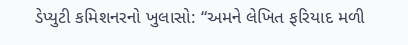ડેપ્યુટી કમિશનરનો ખુલાસો: “અમને લેખિત ફરિયાદ મળી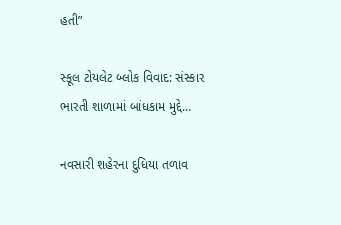હતી”

સ્કૂલ ટોયલેટ બ્લોક વિવાદ: સંસ્કાર ભારતી શાળામાં બાંધકામ મુદ્દે…

નવસારી શહેરના દુધિયા તળાવ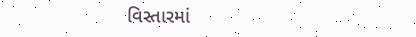વિસ્તારમાં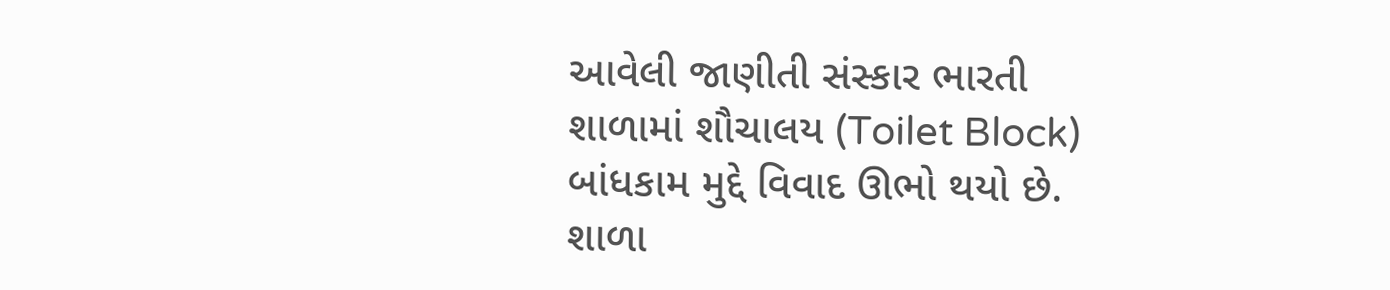આવેલી જાણીતી સંસ્કાર ભારતી શાળામાં શૌચાલય (Toilet Block) બાંધકામ મુદ્દે વિવાદ ઊભો થયો છે. શાળા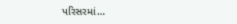પરિસરમાં…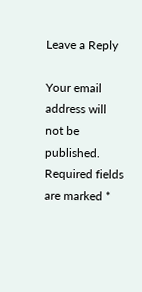Leave a Reply

Your email address will not be published. Required fields are marked *